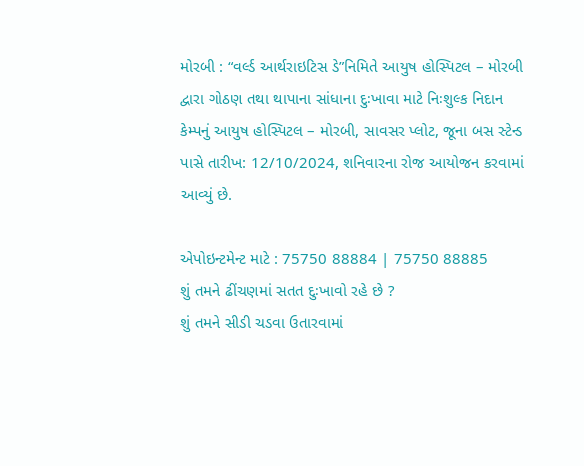મોરબી : “વર્લ્ડ આર્થરાઇટિસ ડે”નિમિતે આયુષ હોસ્પિટલ – મોરબી દ્વારા ગોઠણ તથા થાપાના સાંધાના દુઃખાવા માટે નિઃશુલ્ક નિદાન કેમ્પનું આયુષ હોસ્પિટલ – મોરબી, સાવસર પ્લોટ, જૂના બસ સ્ટેન્ડ પાસે તારીખ: 12/10/2024, શનિવારના રોજ આયોજન કરવામાં આવ્યું છે.

એપોઇન્ટમેન્ટ માટે : 75750 88884 | 75750 88885
શું તમને ઢીંચણમાં સતત દુઃખાવો રહે છે ?
શું તમને સીડી ચડવા ઉતારવામાં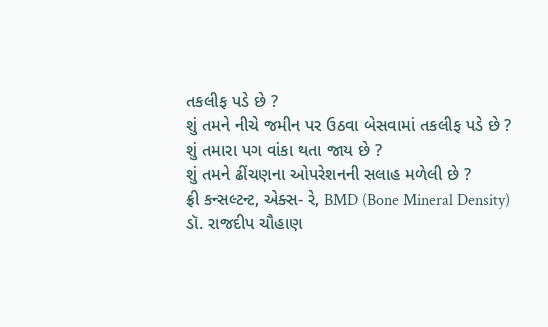તકલીફ પડે છે ?
શું તમને નીચે જમીન પર ઉઠવા બેસવામાં તકલીફ પડે છે ?
શું તમારા પગ વાંકા થતા જાય છે ?
શું તમને ઢીંચણના ઓપરેશનની સલાહ મળેલી છે ?
ફ્રી કન્સલ્ટન્ટ, એક્સ- રે, BMD (Bone Mineral Density)
ડૉ. રાજદીપ ચૌહાણ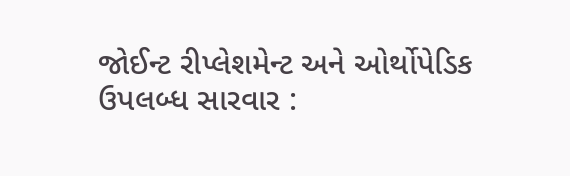જોઈન્ટ રીપ્લેશમેન્ટ અને ઓર્થોપેડિક
ઉપલબ્ધ સારવાર :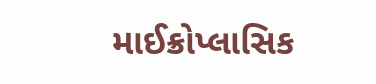માઈક્રોપ્લાસિક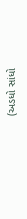(અડધો સાંધો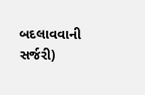બદલાવવાની સર્જરી)